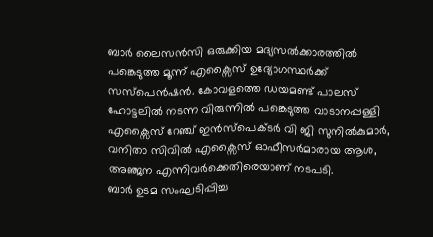ബാർ ലൈസൻസി ഒരുക്കിയ മദ്യസൽക്കാരത്തിൽ പങ്കെടുത്ത മൂന്ന് എക്സൈസ് ഉദ്യോഗസ്ഥർക്ക് സസ്പെൻഷൻ. കോവളത്തെ ഡയമണ്ട് പാലസ് ഹോട്ടലിൽ നടന്ന വിരുന്നിൽ പങ്കെടുത്ത വാടാനപ്പള്ളി എക്സൈസ് റേഞ്ച് ഇൻസ്പെക്ടർ വി ജി സുനിൽകുമാർ, വനിതാ സിവിൽ എക്സൈസ് ഓഫീസർമാരായ ആശ, അഞ്ജന എന്നിവർക്കെതിരെയാണ് നടപടി.
ബാർ ഉടമ സംഘടിപ്പിച്ച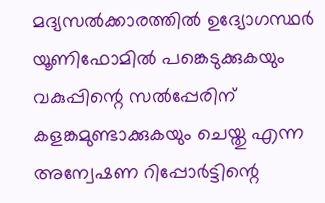മദ്യസൽക്കാരത്തിൽ ഉദ്യോഗസ്ഥർ യൂണിഫോമിൽ പങ്കെടുക്കുകയും വകുപ്പിന്റെ സൽപ്പേരിന് കളങ്കമുണ്ടാക്കുകയും ചെയ്തു എന്ന അന്വേഷണ റിപ്പോർട്ടിന്റെ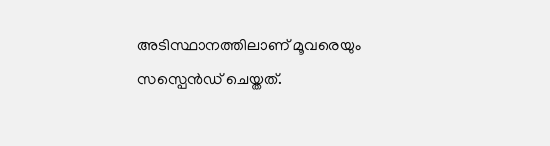അടിസ്ഥാനത്തിലാണ് മൂവരെയും സസ്പെൻഡ് ചെയ്തത്.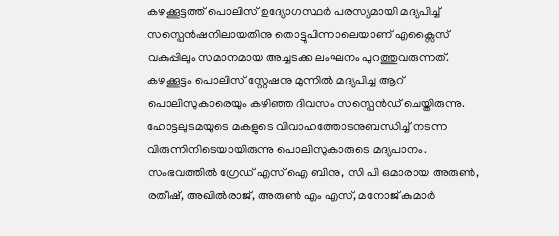കഴക്കൂട്ടത്ത് പൊലിസ് ഉദ്യോഗസ്ഥർ പരസ്യമായി മദ്യപിച്ച് സസ്പെൻഷനിലായതിനു തൊട്ടുപിന്നാലെയാണ് എക്സൈസ് വകുപ്പിലും സമാനമായ അച്ചടക്ക ലംഘനം പുറത്തുവരുന്നത്.
കഴക്കൂട്ടം പൊലിസ് സ്റ്റേഷനു മുന്നിൽ മദ്യപിച്ച ആറ് പൊലിസുകാരെയും കഴിഞ്ഞ ദിവസം സസ്പെൻഡ് ചെയ്തിരുന്നു. ഹോട്ടലുടമയുടെ മകളുടെ വിവാഹത്തോടനുബന്ധിച്ച് നടന്ന വിരുന്നിനിടെയായിരുന്നു പൊലിസുകാരുടെ മദ്യപാനം. സംഭവത്തിൽ ഗ്രേഡ് എസ് ഐ ബിനു, സി പി ഒമാരായ അരുൺ, രതീഷ്, അഖിൽരാജ്, അരുൺ എം എസ്, മനോജ് കുമാർ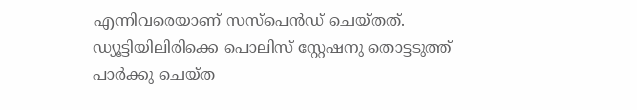എന്നിവരെയാണ് സസ്പെൻഡ് ചെയ്തത്.
ഡ്യൂട്ടിയിലിരിക്കെ പൊലിസ് സ്റ്റേഷനു തൊട്ടടുത്ത് പാർക്കു ചെയ്ത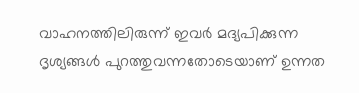വാഹനത്തിലിരുന്ന് ഇവർ മദ്യപിക്കുന്ന ദൃശ്യങ്ങൾ പുറത്തുവന്നതോടെയാണ് ഉന്നത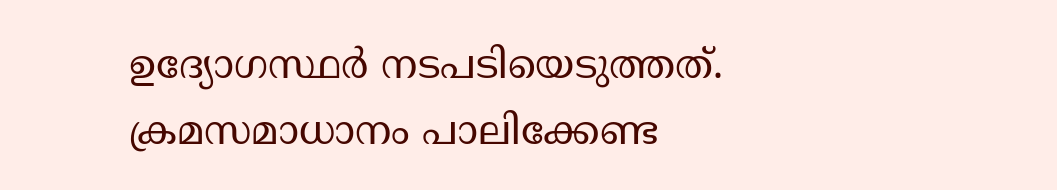ഉദ്യോഗസ്ഥർ നടപടിയെടുത്തത്. ക്രമസമാധാനം പാലിക്കേണ്ട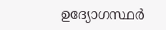ഉദ്യോഗസ്ഥർ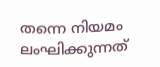തന്നെ നിയമം ലംഘിക്കുന്നത്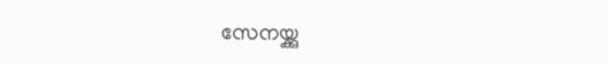സേനയ്ക്കു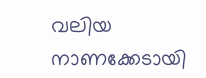വലിയ നാണക്കേടായി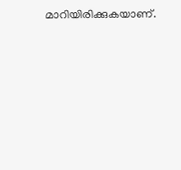മാറിയിരിക്കുകയാണ്.